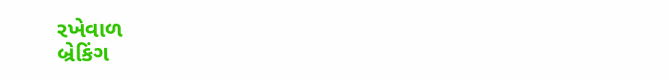રખેવાળ
બ્રેકિંગ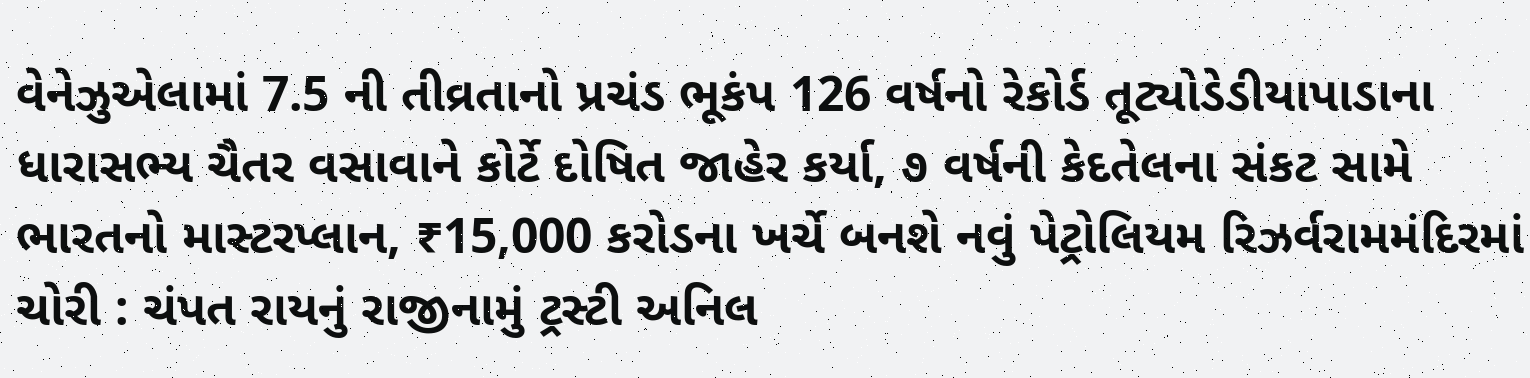વેનેઝુએલામાં 7.5 ની તીવ્રતાનો પ્રચંડ ભૂકંપ 126 વર્ષનો રેકોર્ડ તૂટ્યોડેડીયાપાડાના ધારાસભ્ય ચૈતર વસાવાને કોર્ટે દોષિત જાહેર કર્યા, ૭ વર્ષની કેદતેલના સંકટ સામે ભારતનો માસ્ટરપ્લાન, ₹15,000 કરોડના ખર્ચે બનશે નવું પેટ્રોલિયમ રિઝર્વરામમંદિરમાં ચોરી : ચંપત રાયનું રાજીનામું ટ્રસ્ટી અનિલ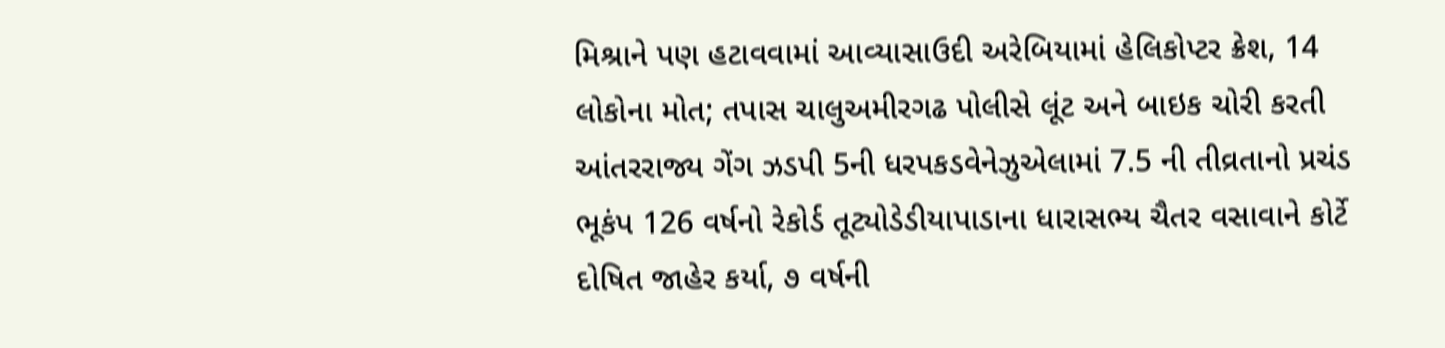મિશ્રાને પણ હટાવવામાં આવ્યાસાઉદી અરેબિયામાં હેલિકોપ્ટર ક્રેશ, 14 લોકોના મોત; તપાસ ચાલુઅમીરગઢ પોલીસે લૂંટ અને બાઇક ચોરી કરતી આંતરરાજ્ય ગેંગ ઝડપી 5ની ધરપકડવેનેઝુએલામાં 7.5 ની તીવ્રતાનો પ્રચંડ ભૂકંપ 126 વર્ષનો રેકોર્ડ તૂટ્યોડેડીયાપાડાના ધારાસભ્ય ચૈતર વસાવાને કોર્ટે દોષિત જાહેર કર્યા, ૭ વર્ષની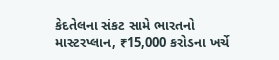કેદતેલના સંકટ સામે ભારતનો માસ્ટરપ્લાન, ₹15,000 કરોડના ખર્ચે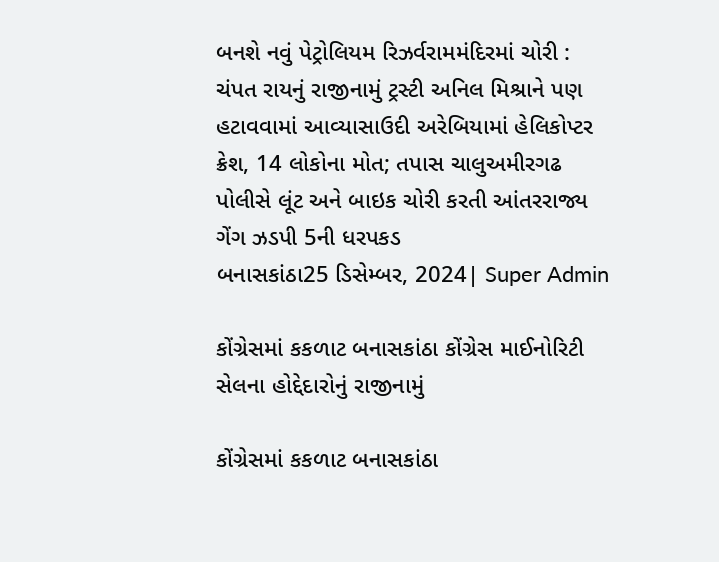બનશે નવું પેટ્રોલિયમ રિઝર્વરામમંદિરમાં ચોરી : ચંપત રાયનું રાજીનામું ટ્રસ્ટી અનિલ મિશ્રાને પણ હટાવવામાં આવ્યાસાઉદી અરેબિયામાં હેલિકોપ્ટર ક્રેશ, 14 લોકોના મોત; તપાસ ચાલુઅમીરગઢ પોલીસે લૂંટ અને બાઇક ચોરી કરતી આંતરરાજ્ય ગેંગ ઝડપી 5ની ધરપકડ
બનાસકાંઠા25 ડિસેમ્બર, 2024| Super Admin

કોંગ્રેસમાં કકળાટ બનાસકાંઠા કોંગ્રેસ માઈનોરિટી સેલના હોદ્દેદારોનું રાજીનામું

કોંગ્રેસમાં કકળાટ બનાસકાંઠા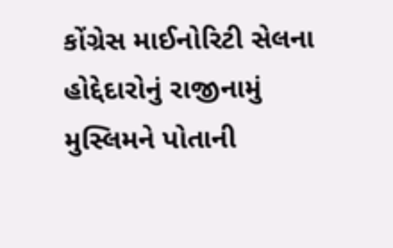કોંગ્રેસ માઈનોરિટી સેલના હોદ્દેદારોનું રાજીનામું
મુસ્લિમને પોતાની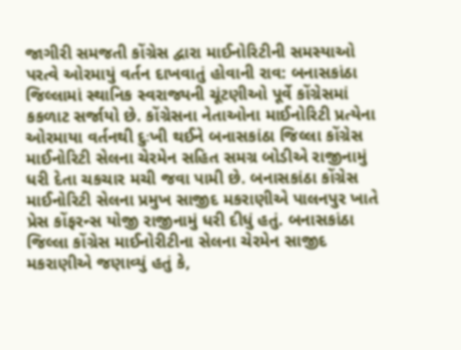જાગીરી સમજતી કોંગ્રેસ દ્વારા માઈનોરિટીની સમસ્યાઓ પરત્વે ઓરમાયું વર્તન દાખવાતું હોવાની રાવ: બનાસકાંઠા જિલ્લામાં સ્થાનિક સ્વરાજ્યની ચૂંટણીઓ પૂર્વે કોંગ્રેસમાં કકળાટ સર્જાયો છે. કોંગ્રેસના નેતાઓના માઈનોરિટી પ્રત્યેના ઓરમાયા વર્તનથી દુઃખી થઈને બનાસકાંઠા જિલ્લા કોંગ્રેસ માઈનોરિટી સેલના ચેરમેન સહિત સમગ્ર બોડીએ રાજીનામું ધરી દેતા ચકચાર મચી જવા પામી છે. બનાસકાંઠા કોંગ્રેસ માઈનોરિટી સેલના પ્રમુખ સાજીદ મકરાણીએ પાલનપુર ખાતે પ્રેસ કોંફરન્સ યોજી રાજીનામું ધરી દીધું હતું. બનાસકાંઠા જિલ્લા કોંગ્રેસ માઈનોરીટીના સેલના ચેરમેન સાજીદ મકરાણીએ જણાવ્યું હતું કે,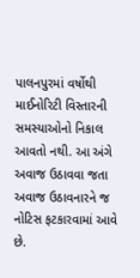પાલનપુરમાં વર્ષોથી માઈનોરિટી વિસ્તારની સમસ્યાઓનો નિકાલ આવતો નથી. આ અંગે અવાજ ઉઠાવવા જતા અવાજ ઉઠાવનારને જ નોટિસ ફટકારવામાં આવે છે.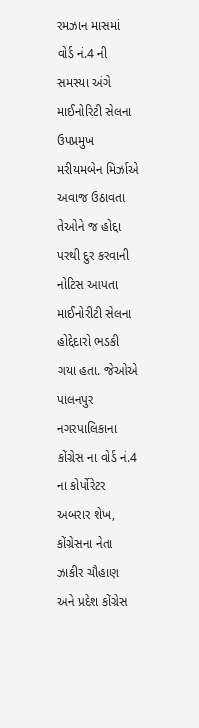રમઝાન માસમાં વોર્ડ નં.4 ની સમસ્યા અંગે માઈનોરિટી સેલના ઉપપ્રમુખ મરીયમબેન મિર્ઝાએ અવાજ ઉઠાવતા તેઓને જ હોદ્દા પરથી દુર કરવાની નોટિસ આપતા માઈનોરીટી સેલના હોદ્દેદારો ભડકી ગયા હતા. જેઓએ પાલનપુર નગરપાલિકાના કોંગ્રેસ ના વોર્ડ નં.4 ના કોર્પોરેટર અબરાર શેખ, કોંગ્રેસના નેતા ઝાકીર ચૌહાણ અને પ્રદેશ કોંગ્રેસ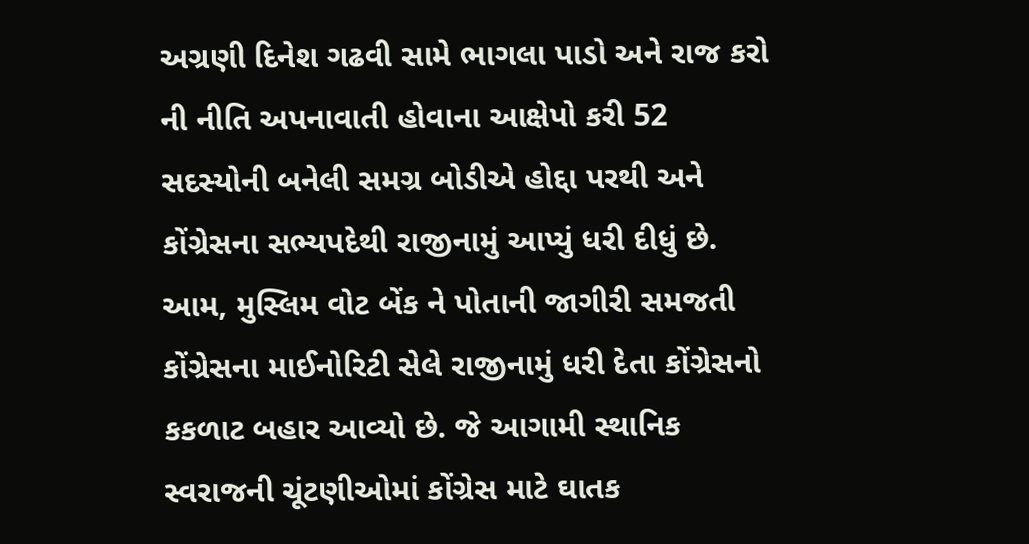અગ્રણી દિનેશ ગઢવી સામે ભાગલા પાડો અને રાજ કરો ની નીતિ અપનાવાતી હોવાના આક્ષેપો કરી 52 સદસ્યોની બનેલી સમગ્ર બોડીએ હોદ્દા પરથી અને કોંગ્રેસના સભ્યપદેથી રાજીનામું આપ્યું ધરી દીધું છે. આમ, મુસ્લિમ વોટ બેંક ને પોતાની જાગીરી સમજતી કોંગ્રેસના માઈનોરિટી સેલે રાજીનામું ધરી દેતા કોંગ્રેસનો કકળાટ બહાર આવ્યો છે. જે આગામી સ્થાનિક સ્વરાજની ચૂંટણીઓમાં કોંગ્રેસ માટે ઘાતક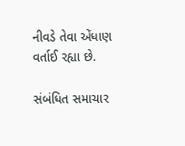નીવડે તેવા એંધાણ વર્તાઈ રહ્યા છે.

સંબંધિત સમાચાર